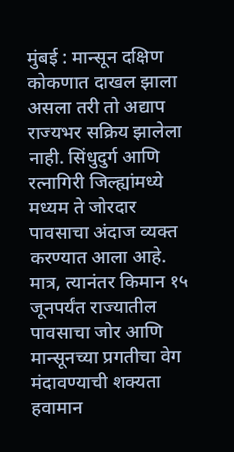मुंबई : मान्सून दक्षिण कोकणात दाखल झाला असला तरी तो अद्याप राज्यभर सक्रिय झालेला नाही. सिंधुदुर्ग आणि रत्नागिरी जिल्ह्यांमध्ये मध्यम ते जोरदार पावसाचा अंदाज व्यक्त करण्यात आला आहे. मात्र, त्यानंतर किमान १५ जूनपर्यंत राज्यातील पावसाचा जोर आणि मान्सूनच्या प्रगतीचा वेग मंदावण्याची शक्यता हवामान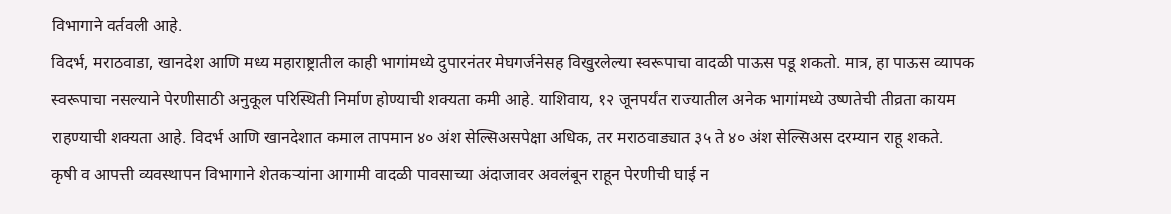विभागाने वर्तवली आहे.
विदर्भ, मराठवाडा, खानदेश आणि मध्य महाराष्ट्रातील काही भागांमध्ये दुपारनंतर मेघगर्जनेसह विखुरलेल्या स्वरूपाचा वादळी पाऊस पडू शकतो. मात्र, हा पाऊस व्यापक स्वरूपाचा नसल्याने पेरणीसाठी अनुकूल परिस्थिती निर्माण होण्याची शक्यता कमी आहे. याशिवाय, १२ जूनपर्यंत राज्यातील अनेक भागांमध्ये उष्णतेची तीव्रता कायम राहण्याची शक्यता आहे. विदर्भ आणि खानदेशात कमाल तापमान ४० अंश सेल्सिअसपेक्षा अधिक, तर मराठवाड्यात ३५ ते ४० अंश सेल्सिअस दरम्यान राहू शकते.
कृषी व आपत्ती व्यवस्थापन विभागाने शेतकऱ्यांना आगामी वादळी पावसाच्या अंदाजावर अवलंबून राहून पेरणीची घाई न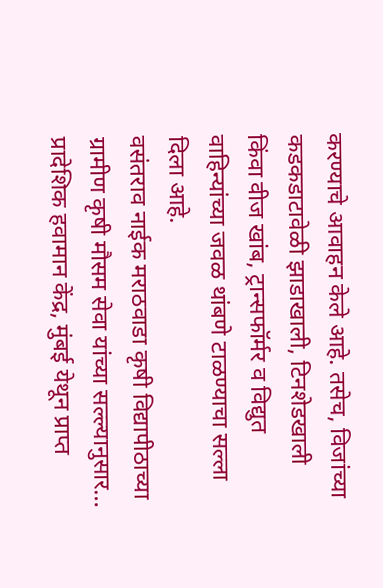करण्याचे आवाहन केले आहे. तसेच, विजांच्या कडकडाटावेळी झाडाखाली, टिनशेडखाली किंवा वीज खांब, ट्रान्सफॉर्मर व विद्युत वाहिन्यांच्या जवळ थांबणे टाळण्याचा सल्ला दिला आहे.
वसंतराव नाईक मराठवाडा कृषी विद्यापीठाच्या ग्रामीण कृषी मौसम सेवा यांच्या सल्ल्यानुसार…
प्रादेशिक हवामान केंद्र, मुंबई येथून प्राप्त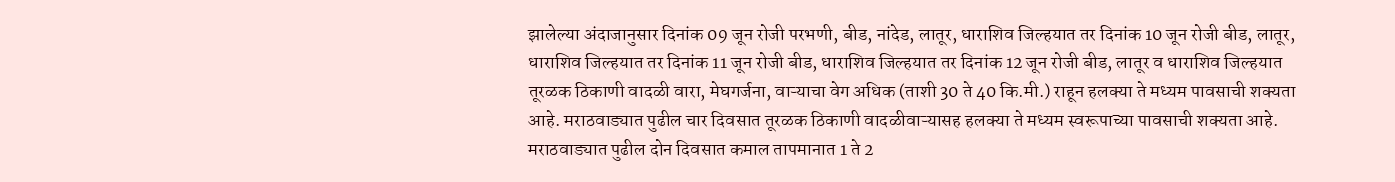झालेल्या अंदाजानुसार दिनांक 09 जून रोजी परभणी, बीड, नांदेड, लातूर, धाराशिव जिल्हयात तर दिनांक 10 जून रोजी बीड, लातूर, धाराशिव जिल्हयात तर दिनांक 11 जून रोजी बीड, धाराशिव जिल्हयात तर दिनांक 12 जून रोजी बीड, लातूर व धाराशिव जिल्हयात तूरळक ठिकाणी वादळी वारा, मेघगर्जना, वाऱ्याचा वेग अधिक (ताशी 30 ते 40 कि.मी.) राहून हलक्या ते मध्यम पावसाची शक्यता आहे. मराठवाड्यात पुढील चार दिवसात तूरळक ठिकाणी वादळीवाऱ्यासह हलक्या ते मध्यम स्वरूपाच्या पावसाची शक्यता आहे. मराठवाड्यात पुढील दोन दिवसात कमाल तापमानात 1 ते 2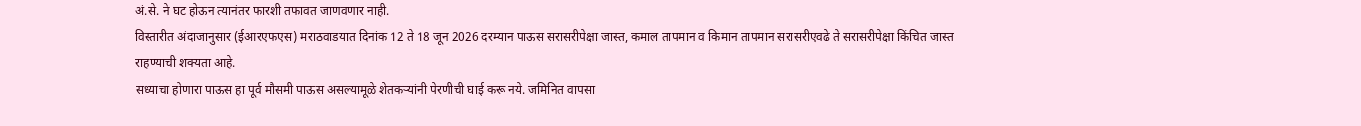अं.से. ने घट होऊन त्यानंतर फारशी तफावत जाणवणार नाही.
विस्तारीत अंदाजानुसार (ईआरएफएस) मराठवाडयात दिनांक 12 ते 18 जून 2026 दरम्यान पाऊस सरासरीपेक्षा जास्त, कमाल तापमान व किमान तापमान सरासरीएवढे ते सरासरीपेक्षा किंचित जास्त राहण्याची शक्यता आहे.
सध्याचा होणारा पाऊस हा पूर्व मौसमी पाऊस असल्यामूळे शेतकऱ्यांनी पेरणीची घाई करू नये. जमिनित वापसा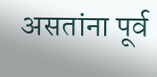असतांना पूर्व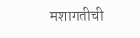मशागतीची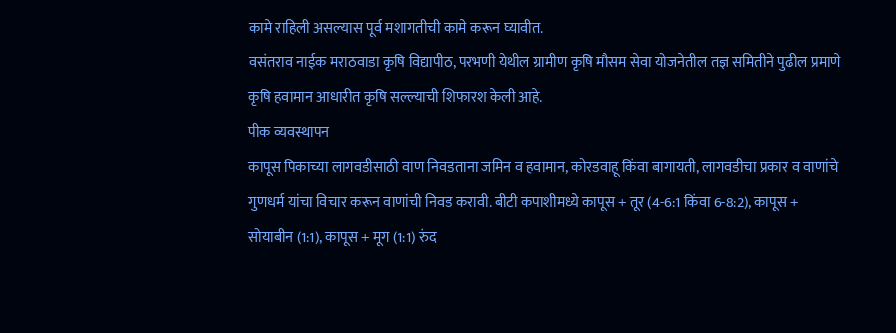कामे राहिली असल्यास पूर्व मशागतीची कामे करून घ्यावीत.
वसंतराव नाईक मराठवाडा कृषि विद्यापीठ, परभणी येथील ग्रामीण कृषि मौसम सेवा योजनेतील तज्ञ समितीने पुढील प्रमाणे कृषि हवामान आधारीत कृषि सल्ल्याची शिफारश केली आहे.
पीक व्यवस्थापन
कापूस पिकाच्या लागवडीसाठी वाण निवडताना जमिन व हवामान, कोरडवाहू किंवा बागायती, लागवडीचा प्रकार व वाणांचे गुणधर्म यांचा विचार करून वाणांची निवड करावी. बीटी कपाशीमध्ये कापूस + तूर (4-6:1 किंवा 6-8:2), कापूस + सोयाबीन (1:1), कापूस + मूग (1:1) रुंद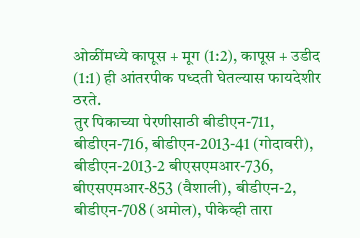ओळींमध्ये कापूस + मूग (1:2), कापूस + उडीद (1:1) ही आंतरपीक पध्दती घेतल्यास फायदेशीर ठरते.
तुर पिकाच्या पेरणीसाठी बीडीएन-711, बीडीएन-716, बीडीएन-2013-41 (गोदावरी), बीडीएन-2013-2 बीएसएमआर-736, बीएसएमआर-853 (वैशाली), बीडीएन-2, बीडीएन-708 (अमोल), पीकेव्ही तारा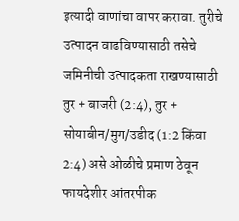इत्यादी वाणांचा वापर करावा. तुरीचे उत्पादन वाढविण्यासाठी तसेचे जमिनीची उत्पादकता राखण्यासाठी तुर + बाजरी (2:4), तुर + सोयाबीन/मुग/उडीद (1:2 किंवा 2:4) असे ओळीचे प्रमाण ठेवून फायदेशीर आंतरपीक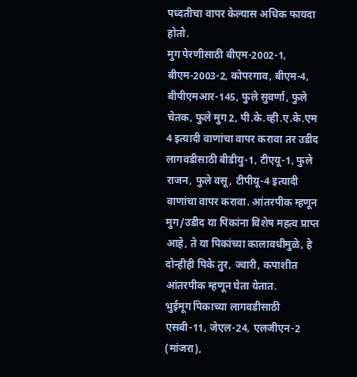पध्दतीचा वापर केल्यास अधिक फायदा होतो.
मुग पेरणीसाठी बीएम-2002-1, बीएम-2003-2, कोपरगाव, बीएम-4, बीपीएमआर-145, फुले सुवर्णा, फुले चेतक, फुले मुग 2, पी.के.व्ही.ए.के.एम 4 इत्यादी वाणांचा वापर करावा तर उडीद लागवडीसाठी बीडीयु-1, टीएयू-1, फुले राजन, फुले वसू, टीपीयू-4 इत्यादी वाणांचा वापर करावा. आंतरपीक म्हणून मुग/उडीद या पिकांना विशेष महत्व प्राप्त आहे, ते या पिकांच्या कालावधीमुळे, हे दोन्हीही पिके तुर, ज्वारी, कपाशीत आंतरपीक म्हणून घेता येतात.
भुईमूग पिकाच्या लागवडीसाठी एसबी-11, जेएल-24, एलजीएन-2 (मांजरा),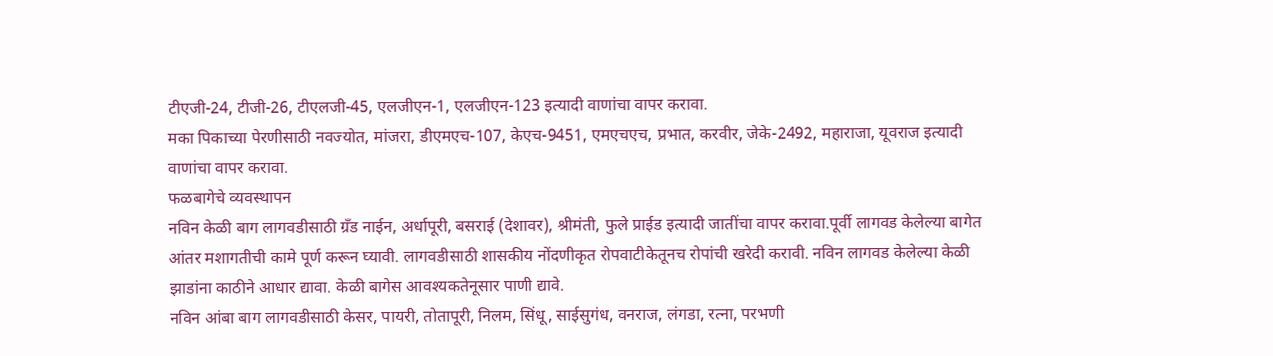टीएजी-24, टीजी-26, टीएलजी-45, एलजीएन-1, एलजीएन-123 इत्यादी वाणांचा वापर करावा.
मका पिकाच्या पेरणीसाठी नवज्योत, मांजरा, डीएमएच-107, केएच-9451, एमएचएच, प्रभात, करवीर, जेके-2492, महाराजा, यूवराज इत्यादी वाणांचा वापर करावा.
फळबागेचे व्यवस्थापन
नविन केळी बाग लागवडीसाठी ग्रँड नाईन, अर्धापूरी, बसराई (देशावर), श्रीमंती, फुले प्राईड इत्यादी जातींचा वापर करावा.पूर्वी लागवड केलेल्या बागेत आंतर मशागतीची कामे पूर्ण करून घ्यावी. लागवडीसाठी शासकीय नोंदणीकृत रोपवाटीकेतूनच रोपांची खरेदी करावी. नविन लागवड केलेल्या केळी झाडांना काठीने आधार द्यावा. केळी बागेस आवश्यकतेनूसार पाणी द्यावे.
नविन आंबा बाग लागवडीसाठी केसर, पायरी, तोतापूरी, निलम, सिंधू, साईसुगंध, वनराज, लंगडा, रत्ना, परभणी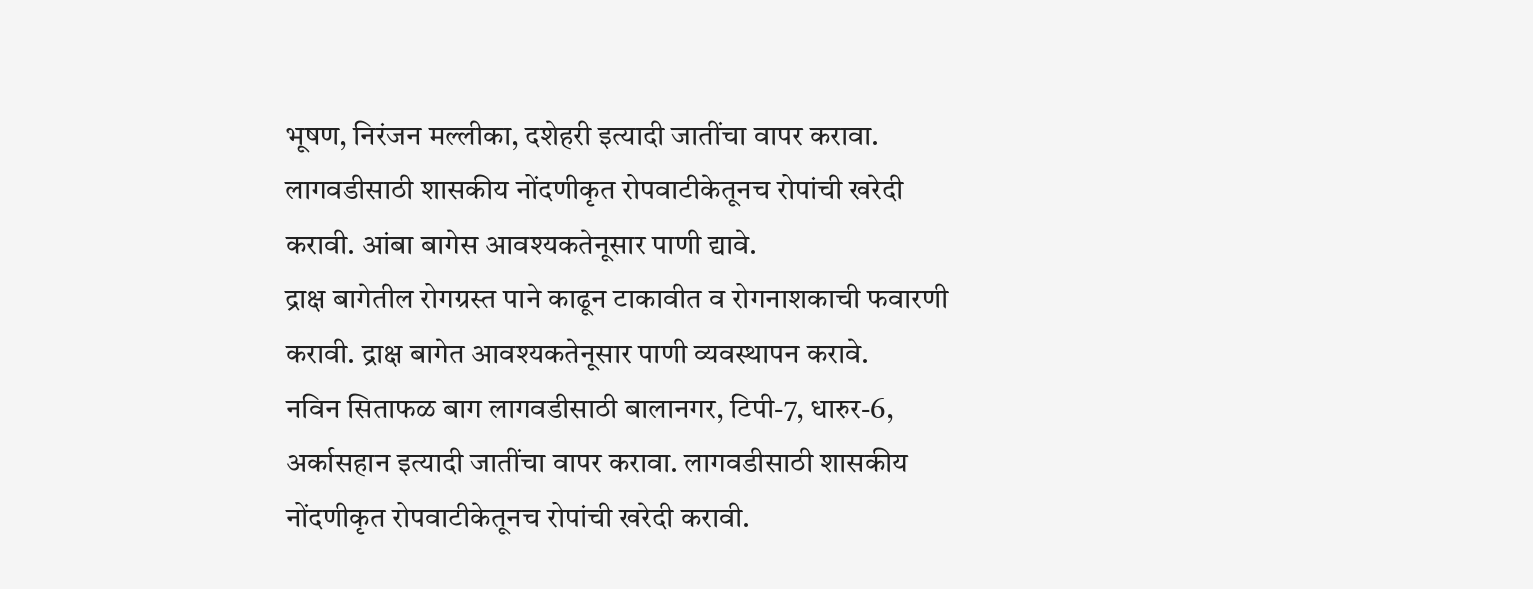भूषण, निरंजन मल्लीका, दशेहरी इत्यादी जातींचा वापर करावा. लागवडीसाठी शासकीय नोंदणीकृत रोपवाटीकेतूनच रोपांची खरेदी करावी. आंबा बागेस आवश्यकतेनूसार पाणी द्यावे.
द्राक्ष बागेतील रोगग्रस्त पाने काढून टाकावीत व रोगनाशकाची फवारणी करावी. द्राक्ष बागेत आवश्यकतेनूसार पाणी व्यवस्थापन करावे.
नविन सिताफळ बाग लागवडीसाठी बालानगर, टिपी-7, धारुर-6, अर्कासहान इत्यादी जातींचा वापर करावा. लागवडीसाठी शासकीय नोंदणीकृत रोपवाटीकेतूनच रोपांची खरेदी करावी.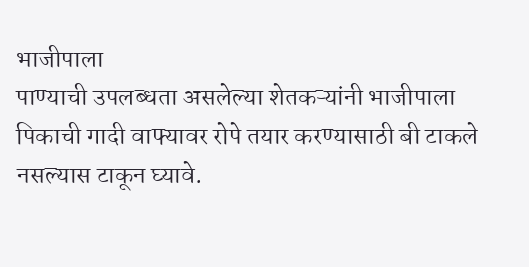भाजीपाला
पाण्याची उपलब्धता असलेल्या शेतकऱ्यांनी भाजीपाला पिकाची गादी वाफ्यावर रोपे तयार करण्यासाठी बी टाकले नसल्यास टाकून घ्यावे.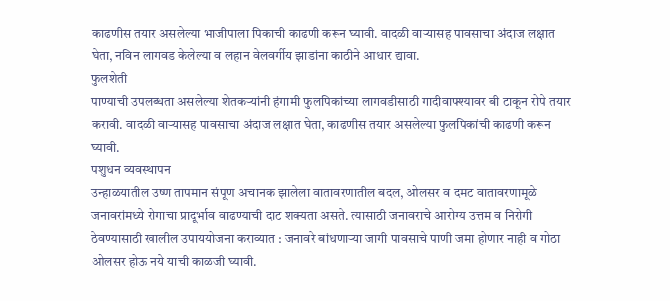काढणीस तयार असलेल्या भाजीपाला पिकाची काढणी करून घ्यावी. वादळी वाऱ्यासह पावसाचा अंदाज लक्षात घेता, नविन लागवड केलेल्या व लहान वेलवर्गीय झाडांना काठीने आधार द्यावा.
फुलशेती
पाण्याची उपलब्धता असलेल्या शेतकऱ्यांनी हंगामी फुलपिकांच्या लागवडीसाठी गादीवाफ्श्यावर बी टाकून रोपे तयार करावी. वादळी वाऱ्यासह पावसाचा अंदाज लक्षात घेता, काढणीस तयार असलेल्या फुलपिकांची काढणी करून घ्यावी.
पशुधन व्यवस्थापन
उन्हाळयातील उष्ण तापमान संपूण अचानक झालेला वातावरणातील बदल, ओलसर व दमट वातावरणामूळे जनावरांमध्ये रोगाचा प्रादूर्भाव वाढण्याची दाट शक्यता असते. त्यासाठी जनावराचे आरोग्य उत्तम व निरोगी ठेवण्यासाठी खालील उपाययोजना कराव्यात : जनावरे बांधणाऱ्या जागी पावसाचे पाणी जमा होणार नाही व गोठा ओलसर होऊ नये याची काळजी घ्यावी.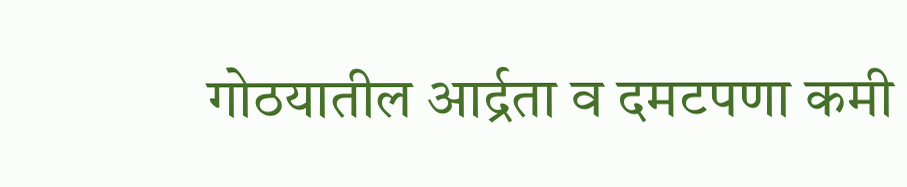गोठयातील आर्द्रता व दमटपणा कमी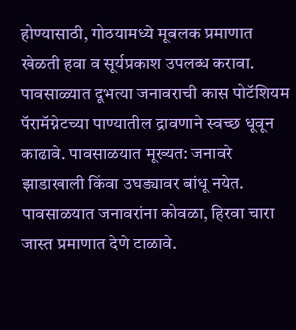होण्यासाठी, गोठयामध्ये मूबलक प्रमाणात खेळती हवा व सूर्यप्रकाश उपलब्ध करावा. पावसाळ्यात दूभत्या जनावराची कास पोटॅशियम पॅरामॅग्नेटच्या पाण्यातील द्रावणाने स्वच्छ धूवून काढावे. पावसाळयात मूख्यत: जनावरे झाडाखाली किंवा उघड्यावर बांधू नयेत. पावसाळयात जनावरांना कोवळा, हिरवा चारा जास्त प्रमाणात देणे टाळावे.